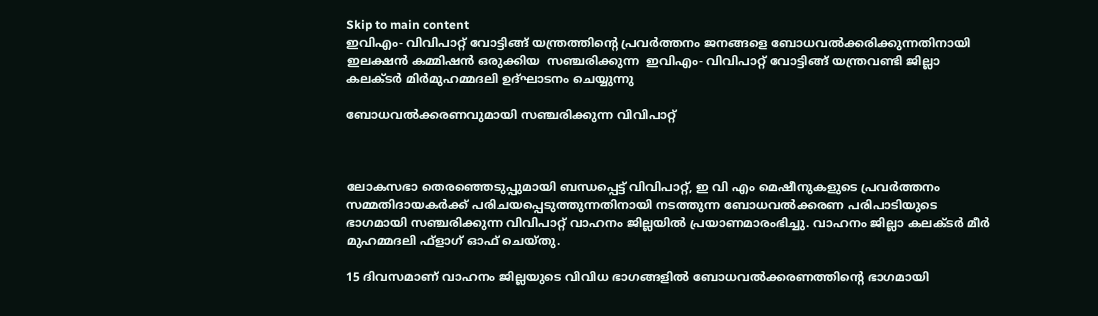Skip to main content
ഇവിഎം- വിവിപാറ്റ് വോട്ടിങ്ങ് യന്ത്രത്തിന്റെ പ്രവര്‍ത്തനം ജനങ്ങളെ ബോധവല്‍ക്കരിക്കുന്നതിനായി ഇലക്ഷന്‍ കമ്മിഷന്‍ ഒരുക്കിയ  സഞ്ചരിക്കുന്ന  ഇവിഎം- വിവിപാറ്റ് വോട്ടിങ്ങ് യന്ത്രവണ്ടി ജില്ലാ കലക്ടര്‍ മിര്‍മുഹമ്മദലി ഉദ്ഘാടനം ചെയ്യുന്നു

ബോധവൽക്കരണവുമായി സഞ്ചരിക്കുന്ന വിവിപാറ്റ്



ലോകസഭാ തെരഞ്ഞെടുപ്പുമായി ബന്ധപ്പെട്ട് വിവിപാറ്റ്, ഇ വി എം മെഷീനുകളുടെ പ്രവർത്തനം സമ്മതിദായകർക്ക് പരിചയപ്പെടുത്തുന്നതിനായി നടത്തുന്ന ബോധവൽക്കരണ പരിപാടിയുടെ ഭാഗമായി സഞ്ചരിക്കുന്ന വിവിപാറ്റ് വാഹനം ജില്ലയിൽ പ്രയാണമാരംഭിച്ചു. വാഹനം ജില്ലാ കലക്ടർ മീർ മുഹമ്മദലി ഫ്‌ളാഗ് ഓഫ് ചെയ്തു.

15 ദിവസമാണ് വാഹനം ജില്ലയുടെ വിവിധ ഭാഗങ്ങളിൽ ബോധവൽക്കരണത്തിന്റെ ഭാഗമായി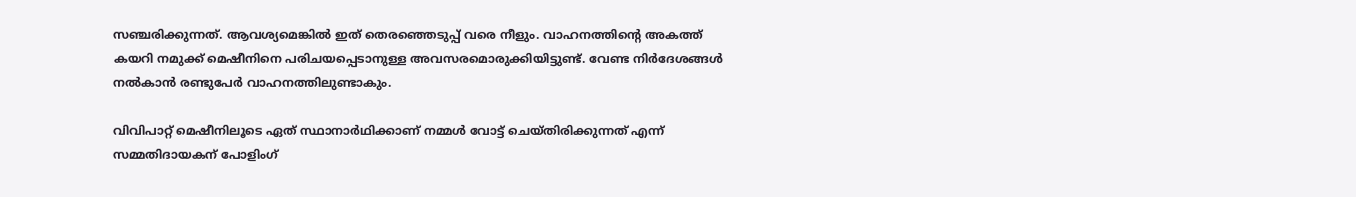സഞ്ചരിക്കുന്നത്. ആവശ്യമെങ്കിൽ ഇത് തെരഞ്ഞെടുപ്പ് വരെ നീളും. വാഹനത്തിന്റെ അകത്ത് കയറി നമുക്ക് മെഷീനിനെ പരിചയപ്പെടാനുള്ള അവസരമൊരുക്കിയിട്ടുണ്ട്. വേണ്ട നിർദേശങ്ങൾ നൽകാൻ രണ്ടുപേർ വാഹനത്തിലുണ്ടാകും.

വിവിപാറ്റ് മെഷീനിലൂടെ ഏത് സ്ഥാനാർഥിക്കാണ് നമ്മൾ വോട്ട് ചെയ്തിരിക്കുന്നത് എന്ന് സമ്മതിദായകന് പോളിംഗ്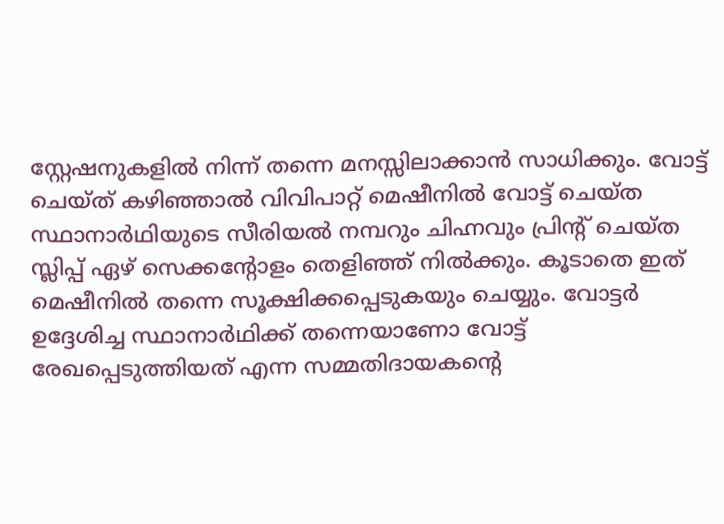സ്റ്റേഷനുകളിൽ നിന്ന് തന്നെ മനസ്സിലാക്കാൻ സാധിക്കും. വോട്ട് ചെയ്ത് കഴിഞ്ഞാൽ വിവിപാറ്റ് മെഷീനിൽ വോട്ട് ചെയ്ത സ്ഥാനാർഥിയുടെ സീരിയൽ നമ്പറും ചിഹ്നവും പ്രിന്റ് ചെയ്ത സ്ലിപ്പ് ഏഴ് സെക്കന്റോളം തെളിഞ്ഞ് നിൽക്കും. കൂടാതെ ഇത് മെഷീനിൽ തന്നെ സൂക്ഷിക്കപ്പെടുകയും ചെയ്യും. വോട്ടർ ഉദ്ദേശിച്ച സ്ഥാനാർഥിക്ക് തന്നെയാണോ വോട്ട് രേഖപ്പെടുത്തിയത് എന്ന സമ്മതിദായകന്റെ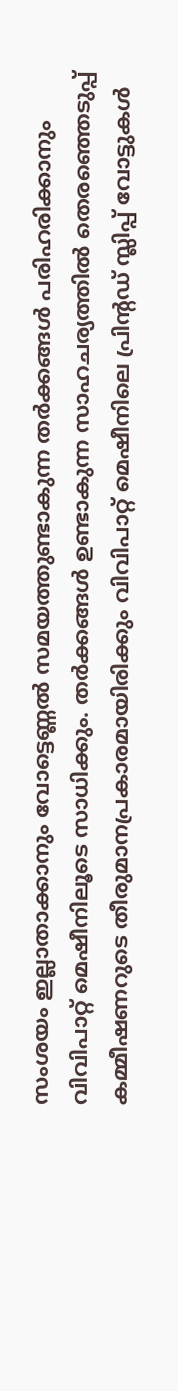സംശയം ഇല്ലാതാക്കാനും വോട്ടെണ്ണൽ സമയത്തുണ്ടാകുന്ന തർക്കങ്ങൾ പരിഹരിക്കാനും വിവിപാറ്റ് മെഷീനിലൂടെ സാധിക്കും. തർക്കങ്ങൾ ഉണ്ടാകുന്ന സാഹചര്യത്തിൽ തെരഞ്ഞെടുപ്പ് കമ്മീഷണറുടെ തീരുമാനപ്രകാരമായിരിക്കും വിവിപാറ്റ് മെഷീനിലെ പ്രിന്റഡ് സ്ലിപ്പ് വോട്ടുകൾ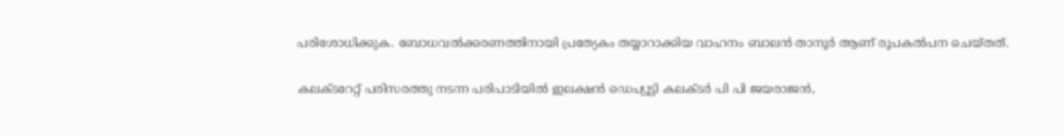പരിശോധിക്കുക. ബോധവൽക്കരണത്തിനായി പ്രത്യേകം തയ്യാറാക്കിയ വാഹനം ബാലൻ താനൂർ ആണ് രൂപകൽപന ചെയ്തത്.

കലക്ടറേറ്റ് പരിസരത്തു നടന്ന പരിപാടിയിൽ ഇലക്ഷൻ ഡെപ്യൂട്ടി കലക്ടർ പി പി ജയരാജൻ,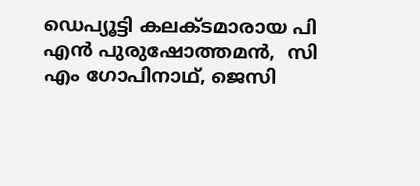ഡെപ്യൂട്ടി കലക്ടമാരായ പി എൻ പുരുഷോത്തമൻ,  സി എം ഗോപിനാഥ്, ജെസി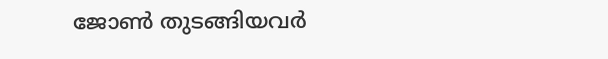ജോൺ തുടങ്ങിയവർ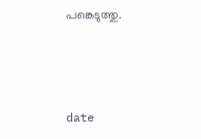പങ്കെടുത്തു.



date